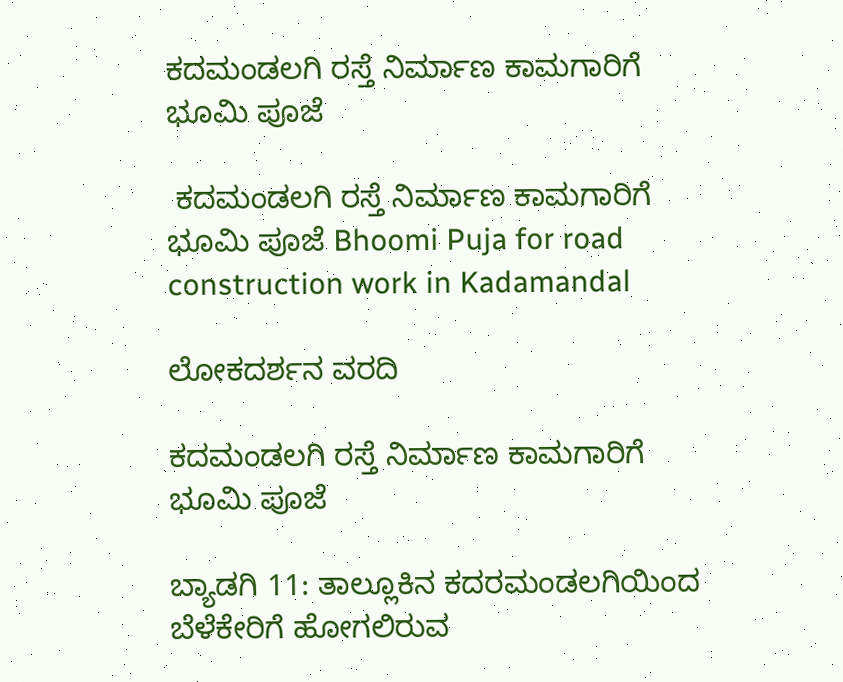ಕದಮಂಡಲಗಿ ರಸ್ತೆ ನಿರ್ಮಾಣ ಕಾಮಗಾರಿಗೆ ಭೂಮಿ ಪೂಜೆ

 ಕದಮಂಡಲಗಿ ರಸ್ತೆ ನಿರ್ಮಾಣ ಕಾಮಗಾರಿಗೆ ಭೂಮಿ ಪೂಜೆ Bhoomi Puja for road construction work in Kadamandal

ಲೋಕದರ್ಶನ ವರದಿ

ಕದಮಂಡಲಗಿ ರಸ್ತೆ ನಿರ್ಮಾಣ ಕಾಮಗಾರಿಗೆ ಭೂಮಿ ಪೂಜೆ

ಬ್ಯಾಡಗಿ 11: ತಾಲ್ಲೂಕಿನ ಕದರಮಂಡಲಗಿಯಿಂದ ಬೆಳೆಕೇರಿಗೆ ಹೋಗಲಿರುವ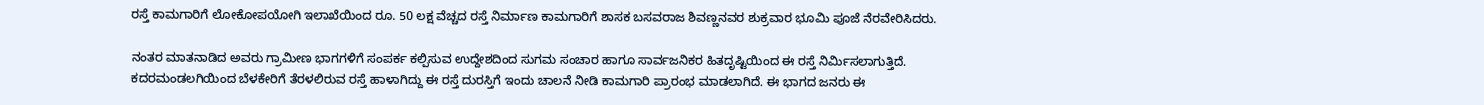ರಸ್ತೆ ಕಾಮಗಾರಿಗೆ ಲೋಕೋಪಯೋಗಿ ಇಲಾಖೆಯಿಂದ ರೂ. 50 ಲಕ್ಷ ವೆಚ್ಚದ ರಸ್ತೆ ನಿರ್ಮಾಣ ಕಾಮಗಾರಿಗೆ ಶಾಸಕ ಬಸವರಾಜ ಶಿವಣ್ಣನವರ ಶುಕ್ರವಾರ ಭೂಮಿ ಪೂಜೆ ನೆರವೇರಿಸಿದರು.

ನಂತರ ಮಾತನಾಡಿದ ಅವರು ಗ್ರಾಮೀಣ ಭಾಗಗಳಿಗೆ ಸಂಪರ್ಕ ಕಲ್ಪಿಸುವ ಉದ್ದೇಶದಿಂದ ಸುಗಮ ಸಂಚಾರ ಹಾಗೂ ಸಾರ್ವಜನಿಕರ ಹಿತದೃಷ್ಟಿಯಿಂದ ಈ ರಸ್ತೆ ನಿರ್ಮಿಸಲಾಗುತ್ತಿದೆ. ಕದರಮಂಡಲಗಿಯಿಂದ ಬೆಳಕೇರಿಗೆ ತೆರಳಲಿರುವ ರಸ್ತೆ ಹಾಳಾಗಿದ್ದು ಈ ರಸ್ತೆ ದುರಸ್ತಿಗೆ ಇಂದು ಚಾಲನೆ ನೀಡಿ ಕಾಮಗಾರಿ ಪ್ರಾರಂಭ ಮಾಡಲಾಗಿದೆ. ಈ ಭಾಗದ ಜನರು ಈ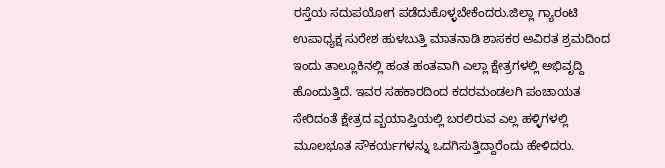ರಸ್ತೆಯ ಸದುಪಯೋಗ ಪಡೆದುಕೊಳ್ಳಬೇಕೆಂದರು.ಜಿಲ್ಲಾ ಗ್ಯಾರಂಟಿ ಉಪಾಧ್ಯಕ್ಷ ಸುರೇಶ ಹುಳಬುತ್ತಿ ಮಾತನಾಡಿ ಶಾಸಕರ ಅವಿರತ ಶ್ರಮದಿಂದ ಇಂದು ತಾಲ್ಲೂಕಿನಲ್ಲಿ ಹಂತ ಹಂತವಾಗಿ ಎಲ್ಲಾ ಕ್ಷೇತ್ರಗಳಲ್ಲಿ ಅಭಿವೃದ್ದಿ ಹೊಂದುತ್ತಿದೆ. ಇವರ ಸಹಕಾರದಿಂದ ಕದರಮಂಡಲಗಿ ಪಂಚಾಯತ ಸೇರಿದಂತೆ ಕ್ಷೇತ್ರದ ವ್ಬಯಾಪ್ತಿಯಲ್ಲಿ ಬರಲಿರುವ ಎಲ್ಲ ಹಳ್ಳಿಗಳಲ್ಲಿ ಮೂಲಭೂತ ಸೌಕರ್ಯಗಳನ್ನು ಒದಗಿಸುತ್ತಿದ್ದಾರೆಂದು ಹೇಳಿದರು.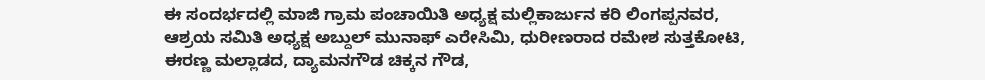ಈ ಸಂದರ್ಭದಲ್ಲಿ ಮಾಜಿ ಗ್ರಾಮ ಪಂಚಾಯಿತಿ ಅಧ್ಯಕ್ಷ ಮಲ್ಲಿಕಾರ್ಜುನ ಕರಿ ಲಿಂಗಪ್ಪನವರ, ಆಶ್ರಯ ಸಮಿತಿ ಅಧ್ಯಕ್ಷ ಅಬ್ದುಲ್ ಮುನಾಫ್ ಎರೇಸಿಮಿ, ಧುರೀಣರಾದ ರಮೇಶ ಸುತ್ತಕೋಟಿ, ಈರಣ್ಣ ಮಲ್ಲಾಡದ, ದ್ಯಾಮನಗೌಡ ಚಿಕ್ಕನ ಗೌಡ,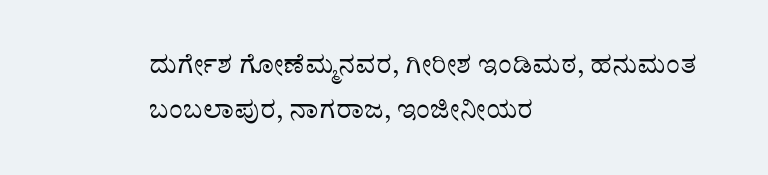ದುರ್ಗೇಶ ಗೋಣೆಮ್ಮನವರ, ಗೀರೀಶ ಇಂಡಿಮಠ, ಹನುಮಂತ ಬಂಬಲಾಪುರ, ನಾಗರಾಜ, ಇಂಜೀನೀಯರ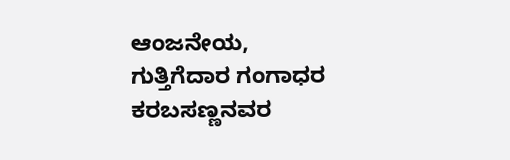ಆಂಜನೇಯ, ಗುತ್ತಿಗೆದಾರ ಗಂಗಾಧರ ಕರಬಸಣ್ಣನವರ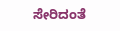ಸೇರಿದಂತೆ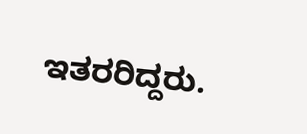ಇತರರಿದ್ದರು.